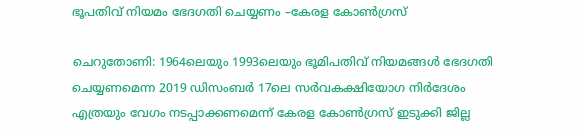ഭൂപതിവ് നിയമം ഭേദഗതി ചെയ്യണം –കേരള കോൺഗ്രസ്

ചെറുതോണി: 1964ലെയും 1993ലെയും ഭൂമിപതിവ് നിയമങ്ങൾ ഭേദഗതി ചെയ്യണമെന്ന 2019 ഡിസംബർ 17ലെ സർവകക്ഷിയോഗ നിർദേശം എത്രയും വേഗം നടപ്പാക്കണമെന്ന് കേരള കോൺഗ്രസ് ഇടുക്കി ജില്ല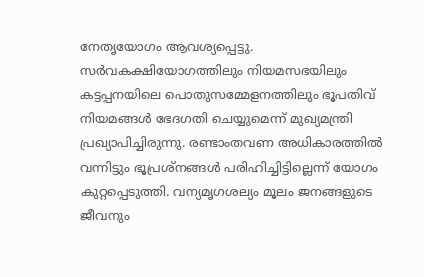നേതൃയോഗം ആവശ്യപ്പെട്ടു. സർവകക്ഷിയോഗത്തിലും നിയമസഭയിലും കട്ടപ്പനയിലെ പൊതുസമ്മേളനത്തിലും ഭൂപതിവ് നിയമങ്ങൾ ഭേദഗതി ചെയ്യുമെന്ന് മുഖ്യമന്ത്രി പ്രഖ്യാപിച്ചിരുന്നു. രണ്ടാംതവണ അധികാരത്തിൽ വന്നിട്ടും ഭൂപ്രശ്നങ്ങൾ പരിഹിച്ചിട്ടില്ലെന്ന് യോഗം കുറ്റപ്പെടുത്തി. വന്യമൃഗശല്യം മൂലം ജനങ്ങളുടെ ജീവനും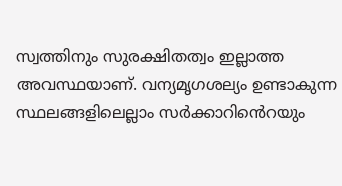സ്വത്തിനും സുരക്ഷിതത്വം ഇല്ലാത്ത അവസ്ഥയാണ്. വന്യമൃഗശല്യം ഉണ്ടാകുന്ന സ്ഥലങ്ങളിലെല്ലാം സർക്കാറിൻെറയും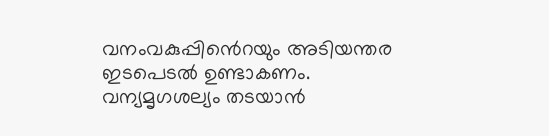വനംവകുപ്പിൻെറയും അടിയന്തര ഇടപെടൽ ഉണ്ടാകണം. വന്യമൃഗശല്യം തടയാൻ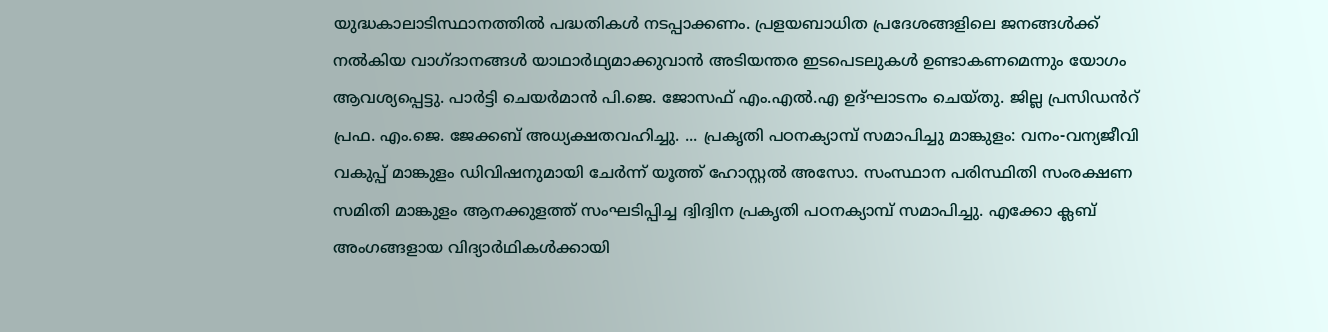യുദ്ധകാലാടിസ്ഥാനത്തിൽ പദ്ധതികൾ നടപ്പാക്കണം. പ്രളയബാധിത പ്രദേശങ്ങളിലെ ജനങ്ങൾക്ക് നൽകിയ വാഗ്ദാനങ്ങൾ യാഥാർഥ്യമാക്കുവാൻ അടിയന്തര ഇടപെടലുകൾ ഉണ്ടാകണമെന്നും യോഗം ആവശ്യപ്പെട്ടു. പാർട്ടി ചെയർമാൻ പി.ജെ. ജോസഫ് എം.എൽ.എ ഉദ്ഘാടനം ചെയ്തു. ജില്ല പ്രസിഡൻറ് പ്രഫ. എം.ജെ. ജേക്കബ് അധ്യക്ഷതവഹിച്ചു. ... പ്രകൃതി പഠനക്യാമ്പ് സമാപിച്ചു മാങ്കുളം: വനം-വന്യജീവി വകുപ്പ് മാങ്കുളം ഡിവിഷനുമായി ചേർന്ന് യൂത്ത് ഹോസ്റ്റൽ അസോ. സംസ്ഥാന പരിസ്ഥിതി സംരക്ഷണ സമിതി മാങ്കുളം ആനക്കുളത്ത് സംഘടിപ്പിച്ച ദ്വിദ്വിന പ്രകൃതി പഠനക്യാമ്പ് സമാപിച്ചു. എക്കോ ക്ലബ് അംഗങ്ങളായ വിദ്യാർഥികൾക്കായി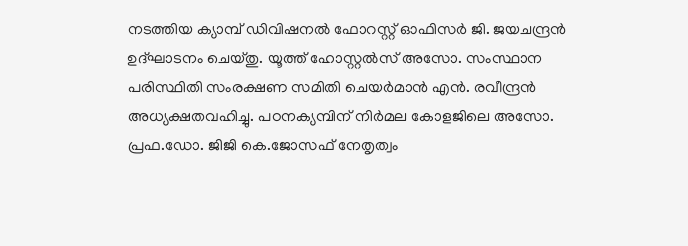നടത്തിയ ക്യാമ്പ് ഡിവിഷനൽ ഫോറസ്റ്റ് ഓഫിസർ ജി. ജയചന്ദ്രൻ ഉദ്ഘാടനം ചെയ്തു. യൂത്ത് ഹോസ്റ്റൽസ് അസോ. സംസ്ഥാന പരിസ്ഥിതി സംരക്ഷണ സമിതി ചെയർമാൻ എൻ. രവീന്ദ്രൻ അധ്യക്ഷതവഹിച്ചു. പഠനക്യമ്പിന് നിർമല കോളജിലെ അസോ. പ്രഫ.ഡോ. ജിജി കെ.ജോസഫ് നേതൃത്വം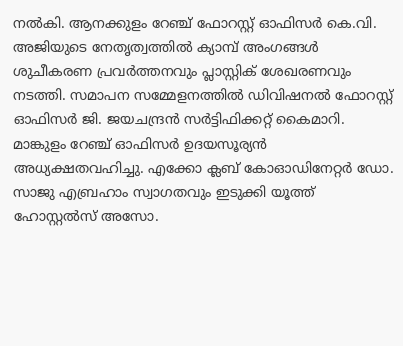നൽകി. ആനക്കുളം റേഞ്ച് ഫോറസ്റ്റ് ഓഫിസർ കെ.വി. അജിയുടെ നേതൃത്വത്തിൽ ക്യാമ്പ് അംഗങ്ങൾ ശുചീകരണ പ്രവർത്തനവും പ്ലാസ്റ്റിക് ശേഖരണവും നടത്തി. സമാപന സമ്മേളനത്തിൽ ഡിവിഷനൽ ഫോറസ്റ്റ് ഓഫിസർ ജി. ജയചന്ദ്രൻ സർട്ടിഫിക്കറ്റ് കൈമാറി. മാങ്കുളം റേഞ്ച് ഓഫിസർ ഉദയസൂര്യൻ അധ്യക്ഷതവഹിച്ചു. എക്കോ ക്ലബ് കോഓഡിനേറ്റർ ഡോ. സാജു എബ്രഹാം സ്വാഗതവും ഇടുക്കി യൂത്ത് ഹോസ്റ്റൽസ് അസോ.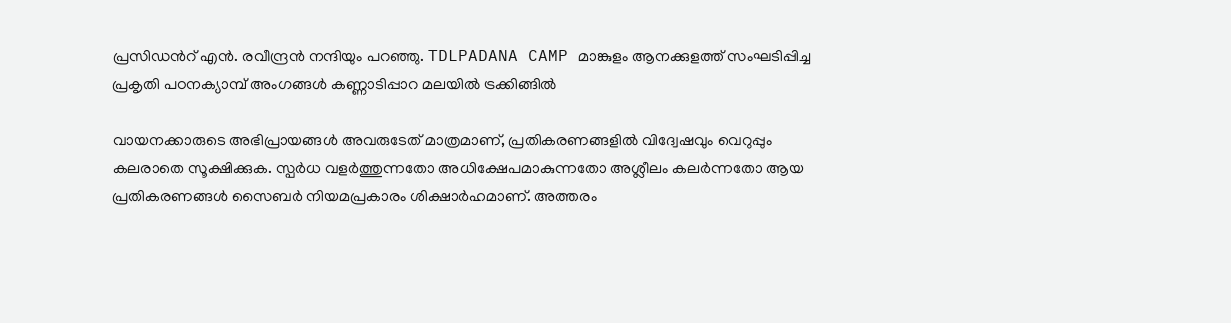പ്രസിഡൻറ് എൻ. രവീന്ദ്രൻ നന്ദിയും പറഞ്ഞു. TDLPADANA CAMP മാങ്കുളം ആനക്കുളത്ത് സംഘടിപ്പിച്ച പ്രകൃതി പഠനക്യാമ്പ് അംഗങ്ങൾ കണ്ണാടിപ്പാറ മലയിൽ ട്രക്കിങ്ങിൽ

വായനക്കാരുടെ അഭിപ്രായങ്ങള്‍ അവരുടേത് മാത്രമാണ്, പ്രതികരണങ്ങളിൽ വിദ്വേഷവും വെറുപ്പും കലരാതെ സൂക്ഷിക്കുക. സ്പർധ വളർത്തുന്നതോ അധിക്ഷേപമാകുന്നതോ അശ്ലീലം കലർന്നതോ ആയ പ്രതികരണങ്ങൾ സൈബർ നിയമപ്രകാരം ശിക്ഷാർഹമാണ്. അത്തരം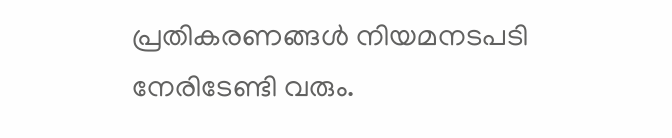പ്രതികരണങ്ങൾ നിയമനടപടി നേരിടേണ്ടി വരും.